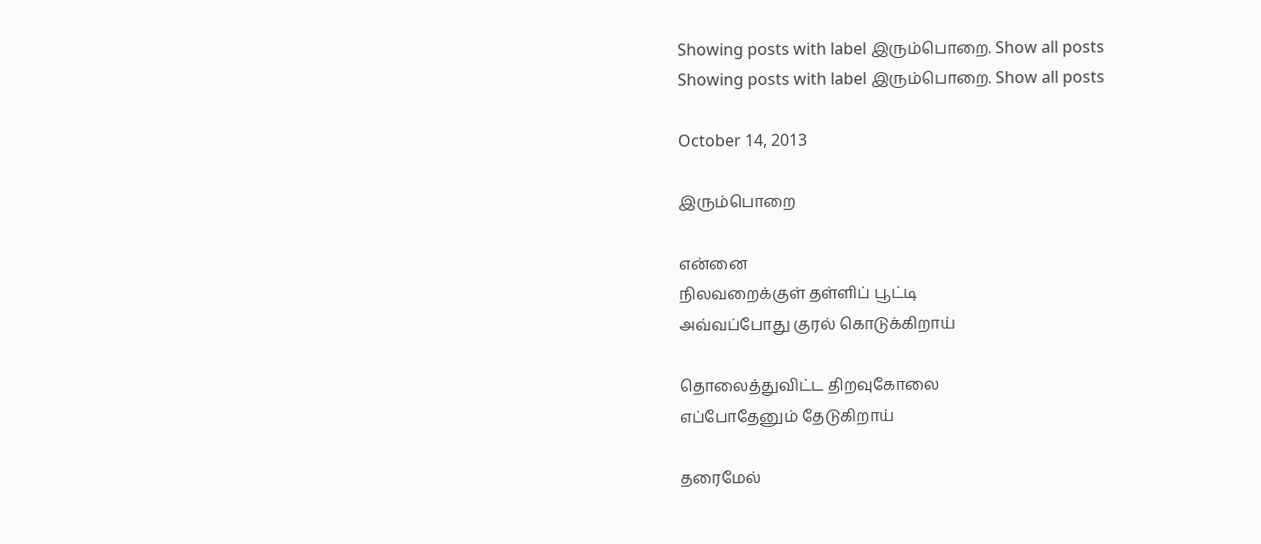Showing posts with label இரும்பொறை. Show all posts
Showing posts with label இரும்பொறை. Show all posts

October 14, 2013

இரும்பொறை

என்னை
நிலவறைக்குள் தள்ளிப் பூட்டி
அவ்வப்போது குரல் கொடுக்கிறாய்

தொலைத்துவிட்ட திறவுகோலை
எப்போதேனும் தேடுகிறாய்

தரைமேல்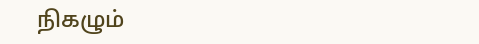நிகழும்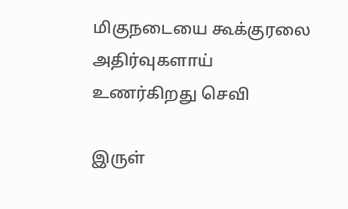மிகுநடையை கூக்குரலை
அதிர்வுகளாய் உணர்கிறது செவி

இருள்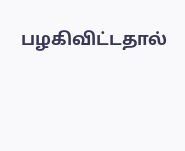பழகிவிட்டதால்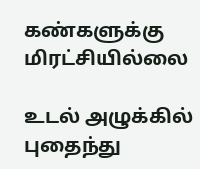கண்களுக்கு மிரட்சியில்லை

உடல் அழுக்கில் புதைந்து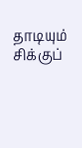தாடியும் சிக்குப்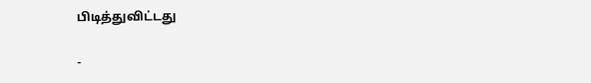பிடித்துவிட்டது

-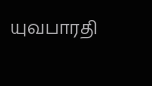யுவபாரதி